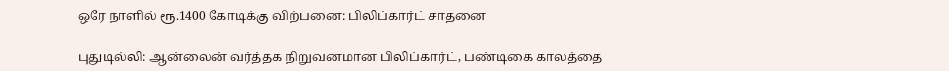ஒரே நாளில் ரூ.1400 கோடிக்கு விற்பனை: பிலிப்கார்ட் சாதனை

புதுடில்லி: ஆன்லைன் வர்த்தக நிறுவனமான பிலிப்கார்ட், பண்டிகை காலத்தை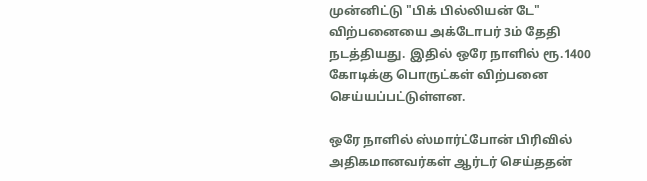முன்னிட்டு "பிக் பில்லியன் டே" விற்பனையை அக்டோபர் 3ம் தேதி நடத்தியது. இதில் ஒரே நாளில் ரூ.1400 கோடிக்கு பொருட்கள் விற்பனை செய்யப்பட்டுள்ளன.

ஒரே நாளில் ஸ்மார்ட்போன் பிரிவில் அதிகமானவர்கள் ஆர்டர் செய்ததன்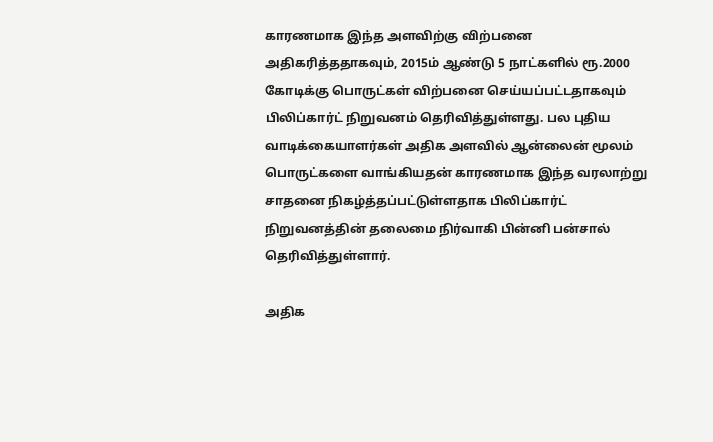காரணமாக இந்த அளவிற்கு விற்பனை அதிகரித்ததாகவும், 2015ம் ஆண்டு 5 நாட்களில் ரூ.2000 கோடிக்கு பொருட்கள் விற்பனை செய்யப்பட்டதாகவும் பிலிப்கார்ட் நிறுவனம் தெரிவித்துள்ளது. பல புதிய வாடிக்கையாளர்கள் அதிக அளவில் ஆன்லைன் மூலம் பொருட்களை வாங்கியதன் காரணமாக இந்த வரலாற்று சாதனை நிகழ்த்தப்பட்டுள்ளதாக பிலிப்கார்ட் நிறுவனத்தின் தலைமை நிர்வாகி பின்னி பன்சால் தெரிவித்துள்ளார்.

அதிக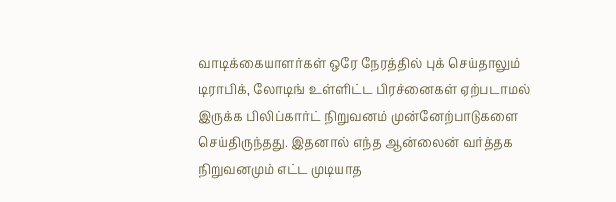வாடிக்கையாளர்கள் ஒரே நேரத்தில் புக் செய்தாலும் டிராபிக், லோடிங் உள்ளிட்ட பிரச்னைகள் ஏற்படாமல் இருக்க பிலிப்கார்ட் நிறுவனம் முன்னேற்பாடுகளை செய்திருந்தது. இதனால் எந்த ஆன்லைன் வர்த்தக நிறுவனமும் எட்ட முடியாத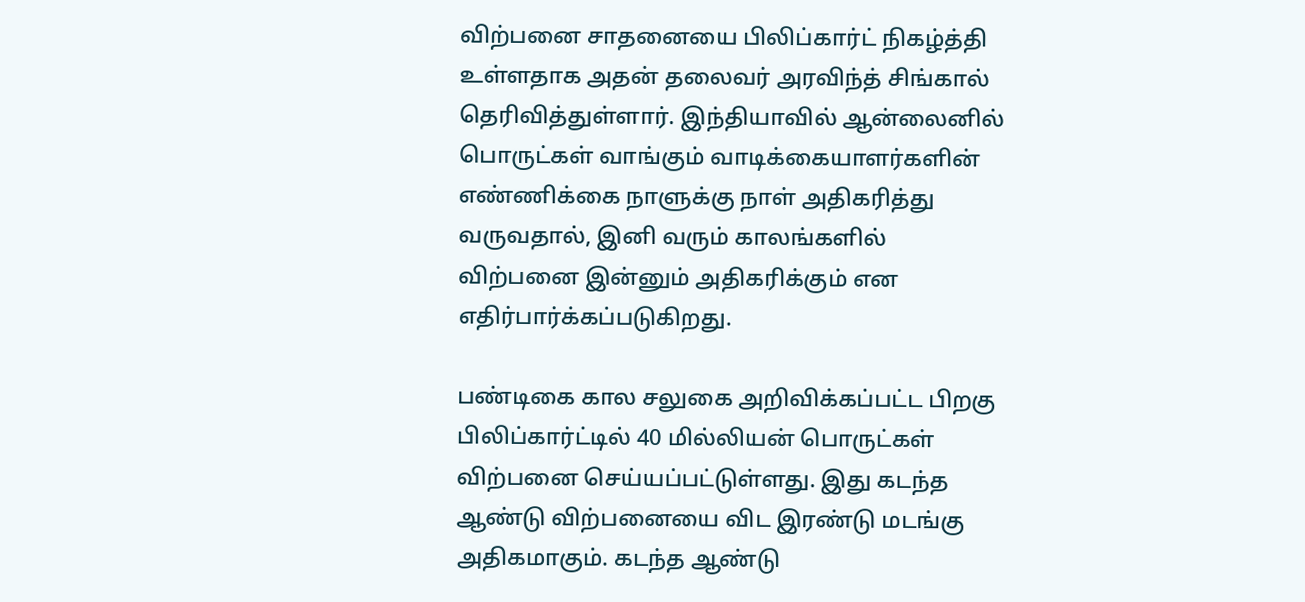விற்பனை சாதனையை பிலிப்கார்ட் நிகழ்த்தி உள்ளதாக அதன் தலைவர் அரவிந்த் சிங்கால் தெரிவித்துள்ளார். இந்தியாவில் ஆன்லைனில் பொருட்கள் வாங்கும் வாடிக்கையாளர்களின் எண்ணிக்கை நாளுக்கு நாள் அதிகரித்து வருவதால், இனி வரும் காலங்களில் விற்பனை இன்னும் அதிகரிக்கும் என எதிர்பார்க்கப்படுகிறது.

பண்டிகை கால சலுகை அறிவிக்கப்பட்ட பிறகு பிலிப்கார்ட்டில் 40 மில்லியன் பொருட்கள் விற்பனை செய்யப்பட்டுள்ளது. இது கடந்த ஆண்டு விற்பனையை விட இரண்டு மடங்கு அதிகமாகும். கடந்த ஆண்டு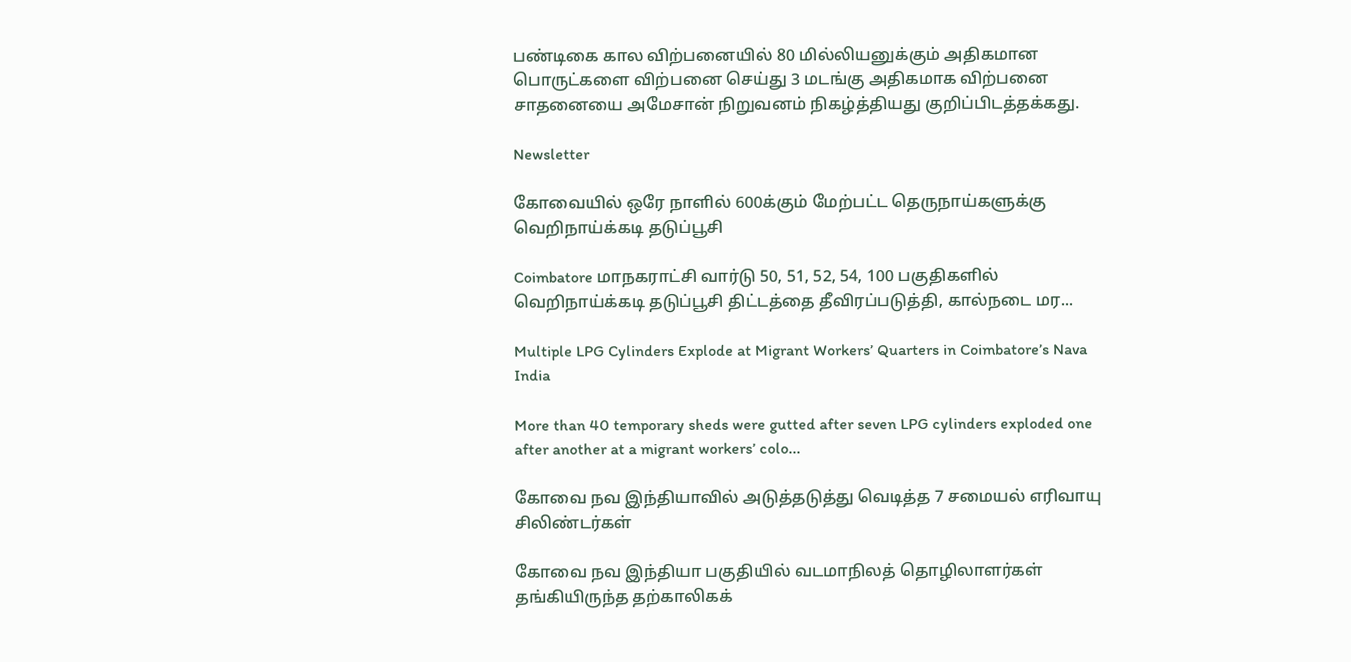பண்டிகை கால விற்பனையில் 80 மில்லியனுக்கும் அதிகமான பொருட்களை விற்பனை செய்து 3 மடங்கு அதிகமாக விற்பனை சாதனையை அமேசான் நிறுவனம் நிகழ்த்தியது குறிப்பிடத்தக்கது.

Newsletter

கோவையில் ஒரே நாளில் 600க்கும் மேற்பட்ட தெருநாய்களுக்கு வெறிநாய்க்கடி தடுப்பூசி

Coimbatore மாநகராட்சி வார்டு 50, 51, 52, 54, 100 பகுதிகளில் வெறிநாய்க்கடி தடுப்பூசி திட்டத்தை தீவிரப்படுத்தி, கால்நடை மர...

Multiple LPG Cylinders Explode at Migrant Workers’ Quarters in Coimbatore’s Nava India

More than 40 temporary sheds were gutted after seven LPG cylinders exploded one after another at a migrant workers’ colo...

கோவை நவ இந்தியாவில் அடுத்தடுத்து வெடித்த 7 சமையல் எரிவாயு சிலிண்டர்கள்

கோவை நவ இந்தியா பகுதியில் வடமாநிலத் தொழிலாளர்கள் தங்கியிருந்த தற்காலிகக்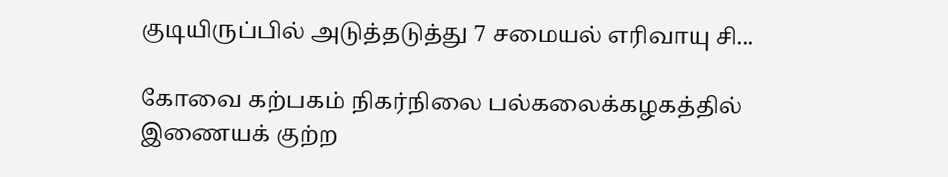குடியிருப்பில் அடுத்தடுத்து 7 சமையல் எரிவாயு சி...

கோவை கற்பகம் நிகர்நிலை பல்கலைக்கழகத்தில் இணையக் குற்ற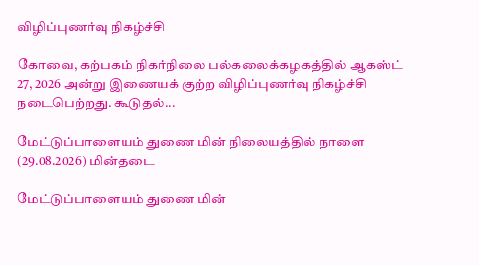விழிப்புணர்வு நிகழ்ச்சி

கோவை, கற்பகம் நிகர்நிலை பல்கலைக்கழகத்தில் ஆகஸ்ட் 27, 2026 அன்று இணையக் குற்ற விழிப்புணர்வு நிகழ்ச்சி நடைபெற்றது. கூடுதல்...

மேட்டுப்பாளையம் துணை மின் நிலையத்தில் நாளை (29.08.2026) மின்தடை

மேட்டுப்பாளையம் துணை மின்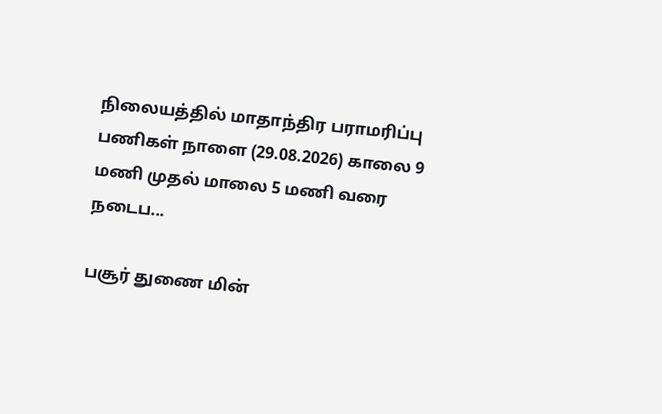நிலையத்தில் மாதாந்திர பராமரிப்பு பணிகள் நாளை (29.08.2026) காலை 9 மணி முதல் மாலை 5 மணி வரை நடைப...

பசூர் துணை மின்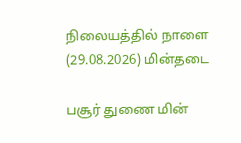நிலையத்தில் நாளை (29.08.2026) மின்தடை

பசூர் துணை மின்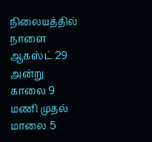நிலையத்தில் நாளை ஆகஸ்ட் 29 அன்று காலை 9 மணி முதல் மாலை 5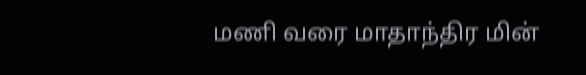மணி வரை மாதாந்திர மின்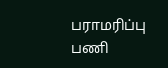பராமரிப்பு பணி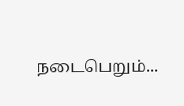நடைபெறும்...